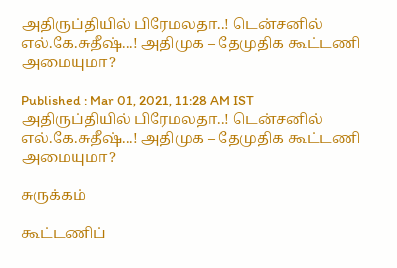அதிருப்தியில் பிரேமலதா..! டென்சனில் எல்.கே.சுதீஷ்...! அதிமுக – தேமுதிக கூட்டணி அமையுமா?

Published : Mar 01, 2021, 11:28 AM IST
அதிருப்தியில் பிரேமலதா..! டென்சனில் எல்.கே.சுதீஷ்...! அதிமுக – தேமுதிக கூட்டணி அமையுமா?

சுருக்கம்

கூட்டணிப்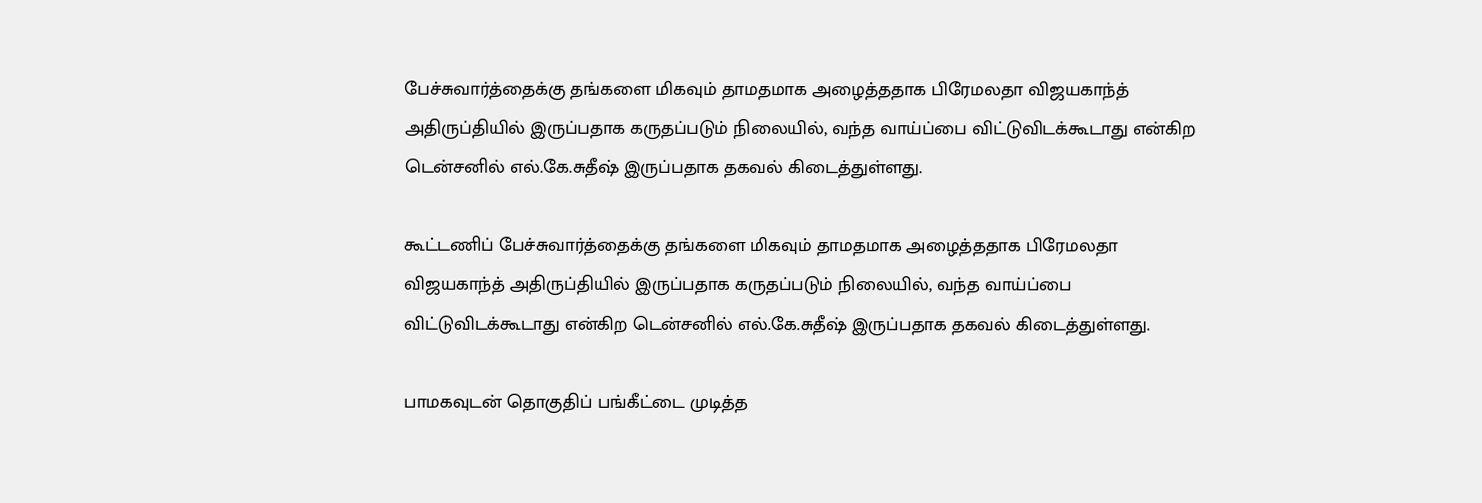பேச்சுவார்த்தைக்கு தங்களை மிகவும் தாமதமாக அழைத்ததாக பிரேமலதா விஜயகாந்த் அதிருப்தியில் இருப்பதாக கருதப்படும் நிலையில், வந்த வாய்ப்பை விட்டுவிடக்கூடாது என்கிற டென்சனில் எல்.கே.சுதீஷ் இருப்பதாக தகவல் கிடைத்துள்ளது.

கூட்டணிப் பேச்சுவார்த்தைக்கு தங்களை மிகவும் தாமதமாக அழைத்ததாக பிரேமலதா விஜயகாந்த் அதிருப்தியில் இருப்பதாக கருதப்படும் நிலையில், வந்த வாய்ப்பை விட்டுவிடக்கூடாது என்கிற டென்சனில் எல்.கே.சுதீஷ் இருப்பதாக தகவல் கிடைத்துள்ளது.

பாமகவுடன் தொகுதிப் பங்கீட்டை முடித்த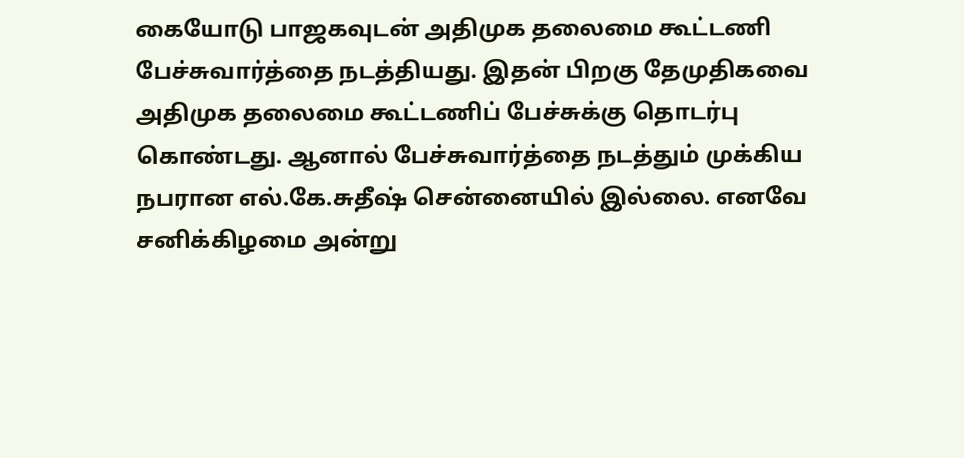கையோடு பாஜகவுடன் அதிமுக தலைமை கூட்டணி பேச்சுவார்த்தை நடத்தியது. இதன் பிறகு தேமுதிகவை அதிமுக தலைமை கூட்டணிப் பேச்சுக்கு தொடர்பு கொண்டது. ஆனால் பேச்சுவார்த்தை நடத்தும் முக்கிய நபரான எல்.கே.சுதீஷ் சென்னையில் இல்லை. எனவே சனிக்கிழமை அன்று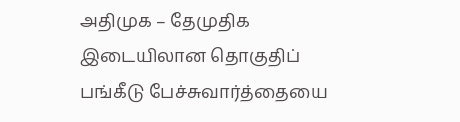அதிமுக – தேமுதிக இடையிலான தொகுதிப் பங்கீடு பேச்சுவார்த்தையை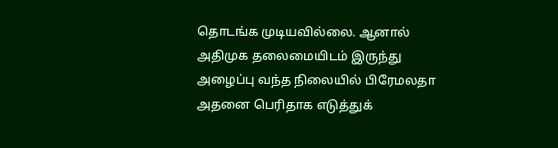தொடங்க முடியவில்லை. ஆனால் அதிமுக தலைமையிடம் இருந்து அழைப்பு வந்த நிலையில் பிரேமலதா அதனை பெரிதாக எடுத்துக்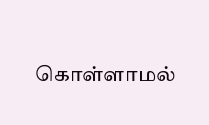கொள்ளாமல்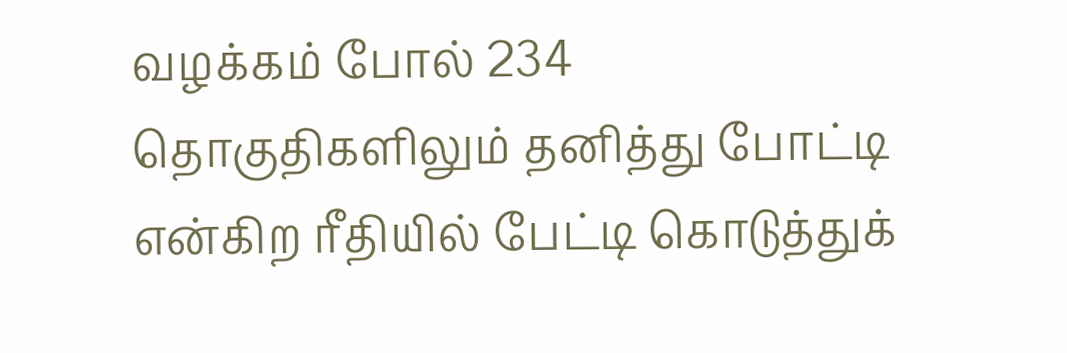வழக்கம் போல் 234 தொகுதிகளிலும் தனித்து போட்டி என்கிற ரீதியில் பேட்டி கொடுத்துக்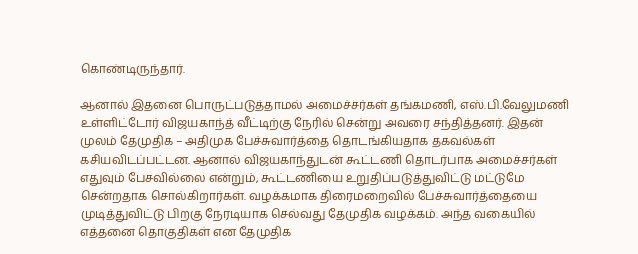கொண்டிருந்தார்.

ஆனால் இதனை பொருட்படுத்தாமல் அமைச்சர்கள் தங்கமணி, எஸ்.பி.வேலுமணி உள்ளிட்டோர் விஜயகாந்த் வீட்டிற்கு நேரில் சென்று அவரை சந்தித்தனர். இதன் முலம் தேமுதிக – அதிமுக பேச்சுவார்த்தை தொடங்கியதாக தகவல்கள் கசியவிடப்பட்டன. ஆனால் விஜயகாந்துடன் கூட்டணி தொடர்பாக அமைச்சர்கள் எதுவும் பேசவில்லை என்றும், கூட்டணியை உறுதிப்படுத்துவிட்டு மட்டுமே சென்றதாக சொல்கிறார்கள். வழக்கமாக திரைமறைவில் பேச்சுவார்த்தையை முடித்துவிட்டு பிறகு நேரடியாக செல்வது தேமுதிக வழக்கம். அந்த வகையில் எத்தனை தொகுதிகள் என தேமுதிக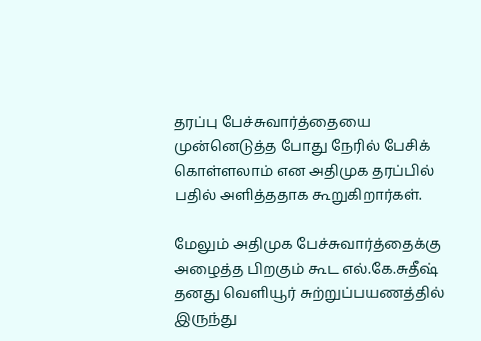தரப்பு பேச்சுவார்த்தையை முன்னெடுத்த போது நேரில் பேசிக் கொள்ளலாம் என அதிமுக தரப்பில் பதில் அளித்ததாக கூறுகிறார்கள்.

மேலும் அதிமுக பேச்சுவார்த்தைக்கு அழைத்த பிறகும் கூட எல்.கே.சுதீஷ் தனது வெளியூர் சுற்றுப்பயணத்தில் இருந்து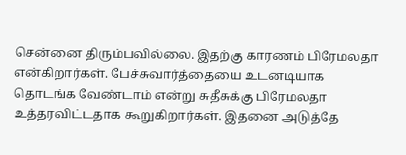சென்னை திரும்பவில்லை. இதற்கு காரணம் பிரேமலதா என்கிறார்கள். பேச்சுவார்த்தையை உடனடியாக தொடங்க வேண்டாம் என்று சுதீசுக்கு பிரேமலதா உத்தரவிட்டதாக கூறுகிறார்கள். இதனை அடுத்தே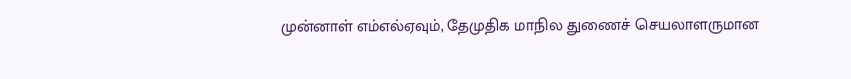முன்னாள் எம்எல்ஏவும், தேமுதிக மாநில துணைச் செயலாளருமான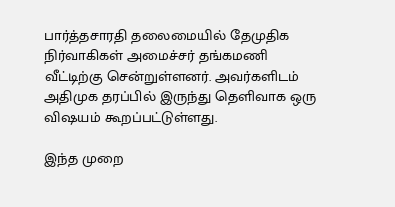பார்த்தசாரதி தலைமையில் தேமுதிக நிர்வாகிகள் அமைச்சர் தங்கமணி வீட்டிற்கு சென்றுள்ளனர். அவர்களிடம் அதிமுக தரப்பில் இருந்து தெளிவாக ஒரு விஷயம் கூறப்பட்டுள்ளது.

இந்த முறை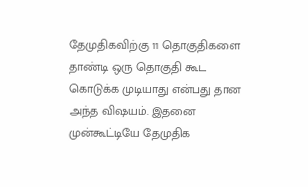தேமுதிகவிற்கு 11 தொகுதிகளை தாண்டி ஒரு தொகுதி கூட கொடுக்க முடியாது என்பது தான அந்த விஷயம். இதனை முன்கூட்டியே தேமுதிக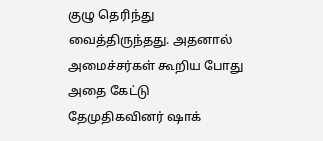குழு தெரிந்து வைத்திருந்தது. அதனால் அமைச்சர்கள் கூறிய போது அதை கேட்டு தேமுதிகவினர் ஷாக்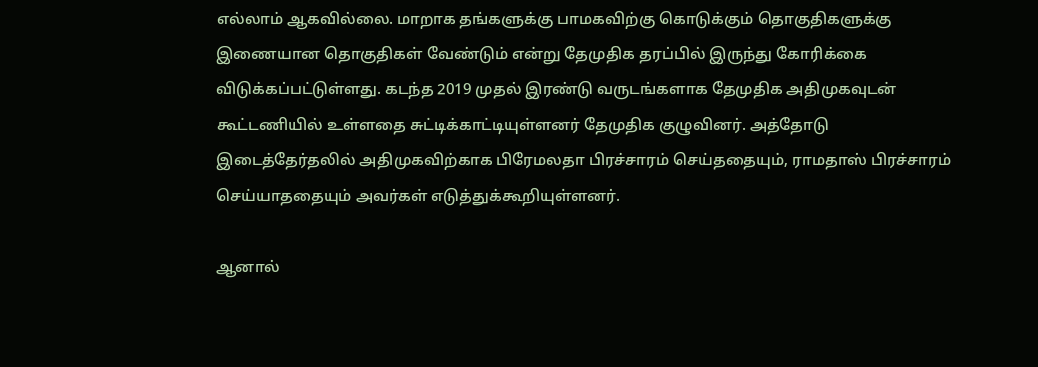எல்லாம் ஆகவில்லை. மாறாக தங்களுக்கு பாமகவிற்கு கொடுக்கும் தொகுதிகளுக்கு இணையான தொகுதிகள் வேண்டும் என்று தேமுதிக தரப்பில் இருந்து கோரிக்கை விடுக்கப்பட்டுள்ளது. கடந்த 2019 முதல் இரண்டு வருடங்களாக தேமுதிக அதிமுகவுடன் கூட்டணியில் உள்ளதை சுட்டிக்காட்டியுள்ளனர் தேமுதிக குழுவினர். அத்தோடு இடைத்தேர்தலில் அதிமுகவிற்காக பிரேமலதா பிரச்சாரம் செய்ததையும், ராமதாஸ் பிரச்சாரம் செய்யாததையும் அவர்கள் எடுத்துக்கூறியுள்ளனர்.

ஆனால்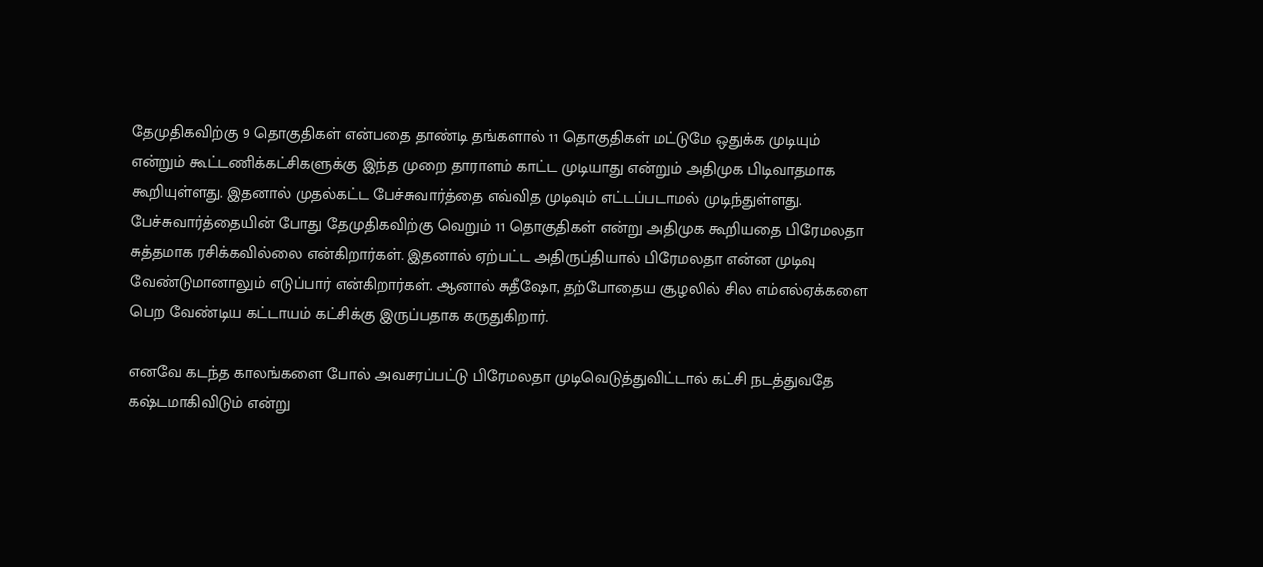தேமுதிகவிற்கு 9 தொகுதிகள் என்பதை தாண்டி தங்களால் 11 தொகுதிகள் மட்டுமே ஒதுக்க முடியும் என்றும் கூட்டணிக்கட்சிகளுக்கு இந்த முறை தாராளம் காட்ட முடியாது என்றும் அதிமுக பிடிவாதமாக கூறியுள்ளது. இதனால் முதல்கட்ட பேச்சுவார்த்தை எவ்வித முடிவும் எட்டப்படாமல் முடிந்துள்ளது. பேச்சுவார்த்தையின் போது தேமுதிகவிற்கு வெறும் 11 தொகுதிகள் என்று அதிமுக கூறியதை பிரேமலதா சுத்தமாக ரசிக்கவில்லை என்கிறார்கள். இதனால் ஏற்பட்ட அதிருப்தியால் பிரேமலதா என்ன முடிவு  வேண்டுமானாலும் எடுப்பார் என்கிறார்கள். ஆனால் சுதீஷோ, தற்போதைய சூழலில் சில எம்எல்ஏக்களை பெற வேண்டிய கட்டாயம் கட்சிக்கு இருப்பதாக கருதுகிறார்.

எனவே கடந்த காலங்களை போல் அவசரப்பட்டு பிரேமலதா முடிவெடுத்துவிட்டால் கட்சி நடத்துவதே கஷ்டமாகிவிடும் என்று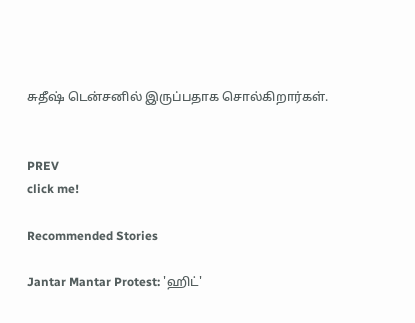சுதீஷ் டென்சனில் இருப்பதாக சொல்கிறார்கள்.


PREV
click me!

Recommended Stories

Jantar Mantar Protest: 'ஹிட்'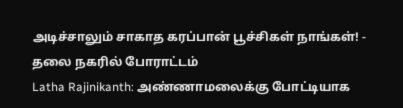அடிச்சாலும் சாகாத கரப்பான் பூச்சிகள் நாங்கள்! - தலை நகரில் போராட்டம்
Latha Rajinikanth: அண்ணாமலைக்கு போட்டியாக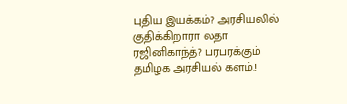புதிய இயக்கம்? அரசியலில் குதிக்கிறாரா லதா ரஜினிகாந்த்? பரபரக்கும் தமிழக அரசியல் களம்.!